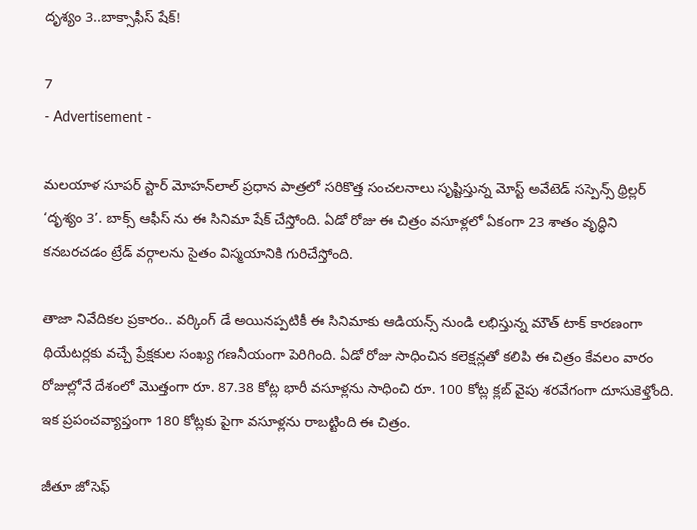దృశ్యం 3..బాక్సాఫీస్ షేక్!

7
- Advertisement -

మలయాళ సూపర్ స్టార్ మోహన్‌లాల్ ప్రధాన పాత్రలో సరికొత్త సంచలనాలు సృష్టిస్తున్న మోస్ట్ అవేటెడ్ సస్పెన్స్ థ్రిల్లర్ ‘దృశ్యం 3’. బాక్స్ ఆఫీస్ ను ఈ సినిమా షేక్ చేస్తోంది. ఏడో రోజు ఈ చిత్రం వసూళ్లలో ఏకంగా 23 శాతం వృద్ధిని కనబరచడం ట్రేడ్ వర్గాలను సైతం విస్మయానికి గురిచేస్తోంది.

తాజా నివేదికల ప్రకారం.. వర్కింగ్ డే అయినప్పటికీ ఈ సినిమాకు ఆడియన్స్ నుండి లభిస్తున్న మౌత్ టాక్ కారణంగా థియేటర్లకు వచ్చే ప్రేక్షకుల సంఖ్య గణనీయంగా పెరిగింది. ఏడో రోజు సాధించిన కలెక్షన్లతో కలిపి ఈ చిత్రం కేవలం వారం రోజుల్లోనే దేశంలో మొత్తంగా రూ. 87.38 కోట్ల భారీ వసూళ్లను సాధించి రూ. 100 కోట్ల క్లబ్‌ వైపు శరవేగంగా దూసుకెళ్తోంది. ఇక ప్రపంచవ్యాప్తంగా 180 కోట్లకు పైగా వసూళ్లను రాబట్టింది ఈ చిత్రం.

జీతూ జోసెఫ్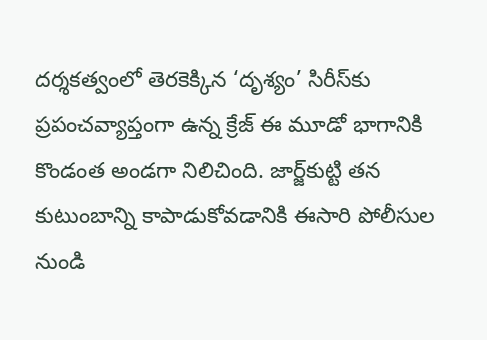దర్శకత్వంలో తెరకెక్కిన ‘దృశ్యం’ సిరీస్‌కు ప్రపంచవ్యాప్తంగా ఉన్న క్రేజ్ ఈ మూడో భాగానికి కొండంత అండగా నిలిచింది. జార్జ్‌కుట్టి తన కుటుంబాన్ని కాపాడుకోవడానికి ఈసారి పోలీసుల నుండి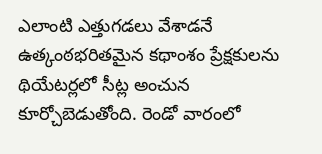ఎలాంటి ఎత్తుగడలు వేశాడనే ఉత్కంఠభరితమైన కథాంశం ప్రేక్షకులను థియేటర్లలో సీట్ల అంచున కూర్చోబెడుతోంది. రెండో వారంలో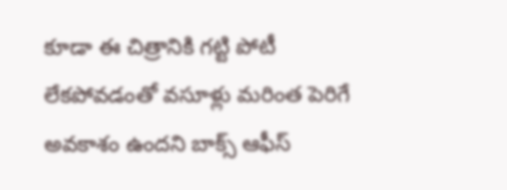కూడా ఈ చిత్రానికి గట్టి పోటీ లేకపోవడంతో వసూళ్లు మరింత పెరిగే అవకాశం ఉందని బాక్స్ ఆఫీస్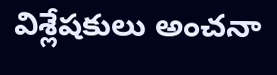విశ్లేషకులు అంచనా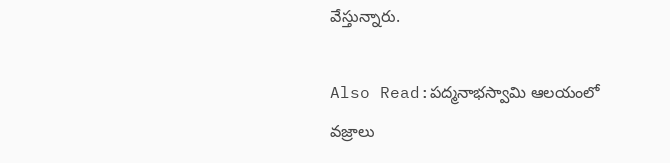వేస్తున్నారు.

Also Read:పద్మనాభస్వామి ఆలయంలో వజ్రాలు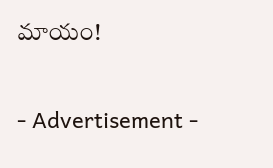మాయం!

- Advertisement -